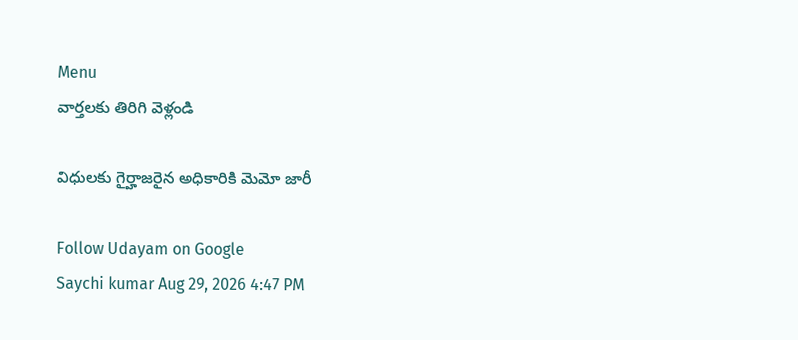Menu
వార్తలకు తిరిగి వెళ్లండి

విధులకు గైర్హాజరైన అధికారికి మెమో జారీ

Follow Udayam on Google
Saychi kumar Aug 29, 2026 4:47 PM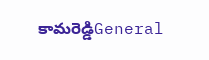కామరెడ్డిGeneral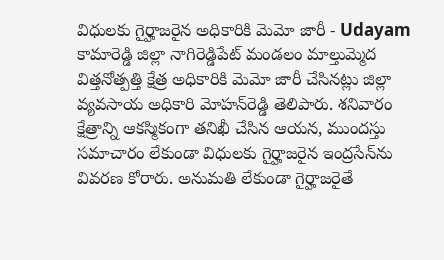విధులకు గైర్హాజరైన అధికారికి మెమో జారీ - Udayam
కామారెడ్డి జిల్లా నాగిరెడ్డిపేట్ మండలం మాల్తుమ్మెద విత్తనోత్పత్తి క్షేత్ర అధికారికి మెమో జారీ చేసినట్లు జిల్లా వ్యవసాయ అధికారి మోహన్‌రెడ్డి తెలిపారు. శనివారం క్షేత్రాన్ని ఆకస్మికంగా తనిఖీ చేసిన ఆయన, ముందస్తు సమాచారం లేకుండా విధులకు గైర్హాజరైన ఇంద్రసేన్‌ను వివరణ కోరారు. అనుమతి లేకుండా గైర్హాజరైతే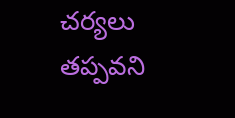చర్యలు తప్పవని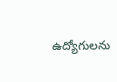ఉద్యోగులను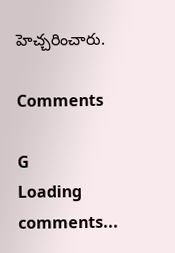హెచ్చరించారు.

Comments

G
Loading comments...